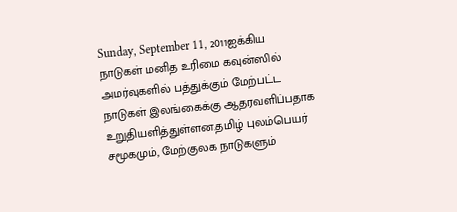Sunday, September 11, 2011ஐக்கிய நாடுகள் மனித உரிமை கவுன்ஸில் அமர்வுகளில் பத்துக்கும் மேற்பட்ட நாடுகள் இலங்கைக்கு ஆதரவளிப்பதாக உறுதியளித்துள்ளன.தமிழ் புலம்பெயர் சமூகமும், மேற்குலக நாடுகளும்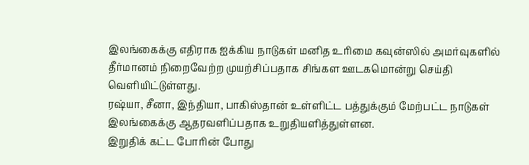இலங்கைக்கு எதிராக ஐக்கிய நாடுகள் மனித உரிமை கவுன்ஸில் அமர்வுகளில் தீர்மானம் நிறைவேற்ற முயற்சிப்பதாக சிங்கள ஊடகமொன்று செய்தி வெளியிட்டுள்ளது.
ரஷ்யா, சீனா, இந்தியா, பாகிஸ்தான் உள்ளிட்ட பத்துக்கும் மேற்பட்ட நாடுகள் இலங்கைக்கு ஆதரவளிப்பதாக உறுதியளித்துள்ளன.
இறுதிக் கட்ட போரின் போது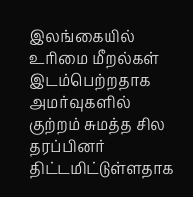இலங்கையில் உரிமை மீறல்கள் இடம்பெற்றதாக அமர்வுகளில் குற்றம் சுமத்த சில தரப்பினர் திட்டமிட்டுள்ளதாக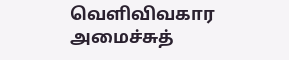வெளிவிவகார அமைச்சுத்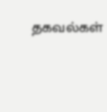தகவல்கள்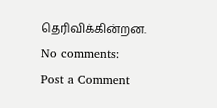தெரிவிக்கின்றன.
No comments:
Post a Comment